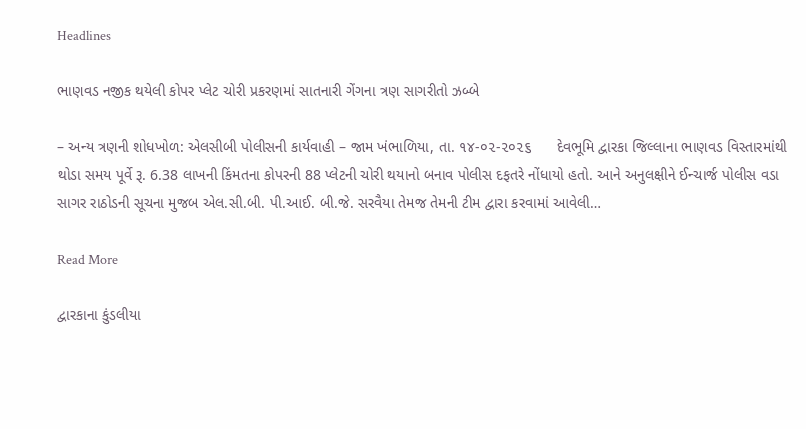Headlines

ભાણવડ નજીક થયેલી કોપર પ્લેટ ચોરી પ્રકરણમાં સાતનારી ગેંગના ત્રણ સાગરીતો ઝબ્બે

– અન્ય ત્રણની શોધખોળ: એલસીબી પોલીસની કાર્યવાહી – જામ ખંભાળિયા, તા. ૧૪-૦૨-૨૦૨૬      દેવભૂમિ દ્વારકા જિલ્લાના ભાણવડ વિસ્તારમાંથી થોડા સમય પૂર્વે રૂ. 6.38 લાખની કિંમતના કોપરની 88 પ્લેટની ચોરી થયાનો બનાવ પોલીસ દફતરે નોંધાયો હતો. આને અનુલક્ષીને ઈન્ચાર્જ પોલીસ વડા સાગર રાઠોડની સૂચના મુજબ એલ.સી.બી. પી.આઈ. બી.જે. સરવૈયા તેમજ તેમની ટીમ દ્વારા કરવામાં આવેલી…

Read More

દ્વારકાના કુંડલીયા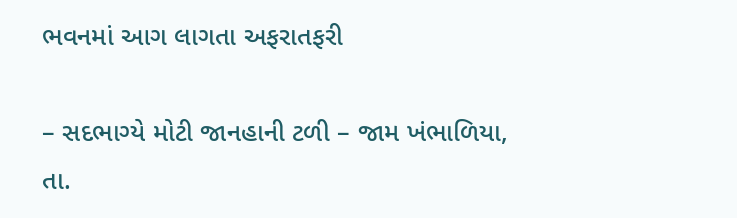ભવનમાં આગ લાગતા અફરાતફરી

– સદભાગ્યે મોટી જાનહાની ટળી – જામ ખંભાળિયા, તા.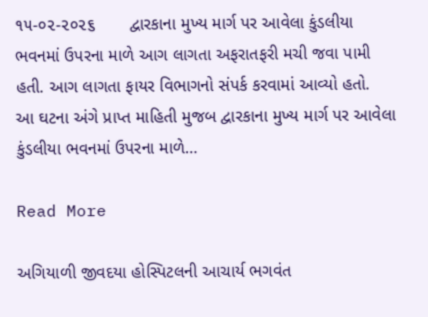૧૫-૦૨-૨૦૨૬       દ્વારકાના મુખ્ય માર્ગ પર આવેલા કુંડલીયા ભવનમાં ઉપરના માળે આગ લાગતા અફરાતફરી મચી જવા પામી હતી. આગ લાગતા ફાયર વિભાગનો સંપર્ક કરવામાં આવ્યો હતો.       આ ઘટના અંગે પ્રાપ્ત માહિતી મુજબ દ્વારકાના મુખ્ય માર્ગ પર આવેલા કુંડલીયા ભવનમાં ઉપરના માળે…

Read More

અગિયાળી જીવદયા હોસ્પિટલની આચાર્ય ભગવંત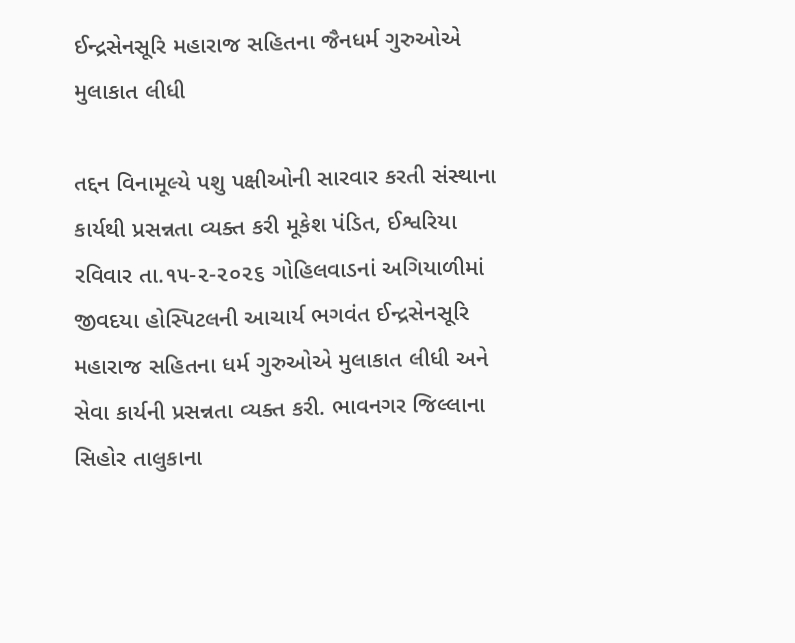ઈન્દ્રસેનસૂરિ મહારાજ સહિતના જૈનધર્મ ગુરુઓએ મુલાકાત લીધી

તદ્દન વિનામૂલ્યે પશુ પક્ષીઓની સારવાર કરતી સંસ્થાના કાર્યથી પ્રસન્નતા વ્યક્ત કરી મૂકેશ પંડિત, ઈશ્વરિયા રવિવાર તા.૧૫-૨-૨૦૨૬ ગોહિલવાડનાં અગિયાળીમાં જીવદયા હોસ્પિટલની આચાર્ય ભગવંત ઈન્દ્રસેનસૂરિ મહારાજ સહિતના ધર્મ ગુરુઓએ મુલાકાત લીધી અને સેવા કાર્યની પ્રસન્નતા વ્યક્ત કરી. ભાવનગર જિલ્લાના સિહોર તાલુકાના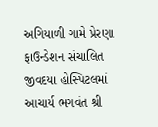અગિયાળી ગામે પ્રેરણા ફાઉન્ડેશન સંચાલિત જીવદયા હોસ્પિટલમાં આચાર્ય ભગવંત શ્રી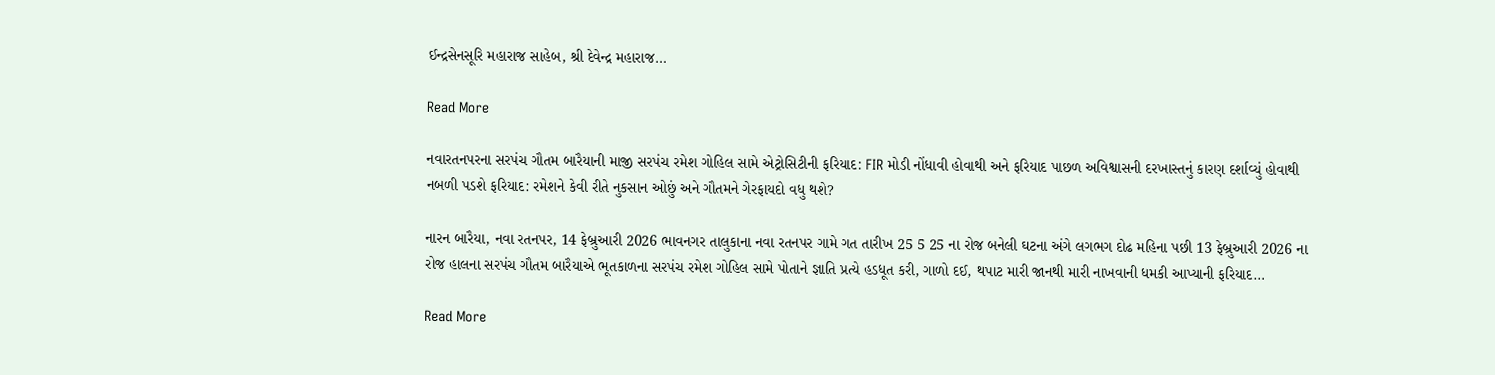ઈન્દ્રસેનસૂરિ મહારાજ સાહેબ, શ્રી દેવેન્દ્ર મહારાજ…

Read More

નવારતનપરના સરપંચ ગૌતમ બારૈયાની માજી સરપંચ રમેશ ગોહિલ સામે એટ્રોસિટીની ફરિયાદ: FIR મોડી નોંધાવી હોવાથી અને ફરિયાદ પાછળ અવિશ્વાસની દરખાસ્તનું કારણ દર્શાવ્યું હોવાથી નબળી પડશે ફરિયાદ: રમેશને કેવી રીતે નુકસાન ઓછું અને ગૌતમને ગેરફાયદો વધુ થશે?

નારન બારૈયા, નવા રતનપર, 14 ફેબ્રુઆરી 2026 ભાવનગર તાલુકાના નવા રતનપર ગામે ગત તારીખ 25 5 25 ના રોજ બનેલી ઘટના અંગે લગભગ દોઢ મહિના પછી 13 ફેબ્રુઆરી 2026 ના રોજ હાલના સરપંચ ગૌતમ બારૈયાએ ભૂતકાળના સરપંચ રમેશ ગોહિલ સામે પોતાને જ્ઞાતિ પ્રત્યે હડધૂત કરી, ગાળો દઈ, થપાટ મારી જાનથી મારી નાખવાની ધમકી આપ્યાની ફરિયાદ…

Read More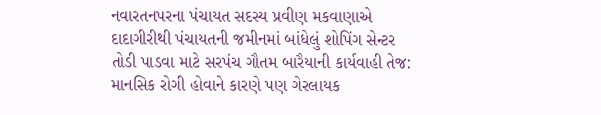નવારતનપરના પંચાયત સદસ્ય પ્રવીણ મકવાણાએ દાદાગીરીથી પંચાયતની જમીનમાં બાંધેલું શોપિંગ સેન્ટર તોડી પાડવા માટે સરપંચ ગૌતમ બારૈયાની કાર્યવાહી તેજ: માનસિક રોગી હોવાને કારણે પણ ગેરલાયક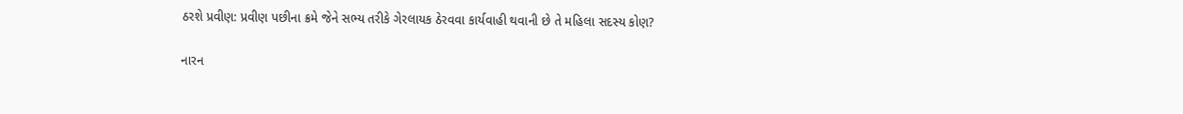ઠરશે પ્રવીણ: પ્રવીણ પછીના ક્રમે જેને સભ્ય તરીકે ગેરલાયક ઠેરવવા કાર્યવાહી થવાની છે તે મહિલા સદસ્ય કોણ?

નારન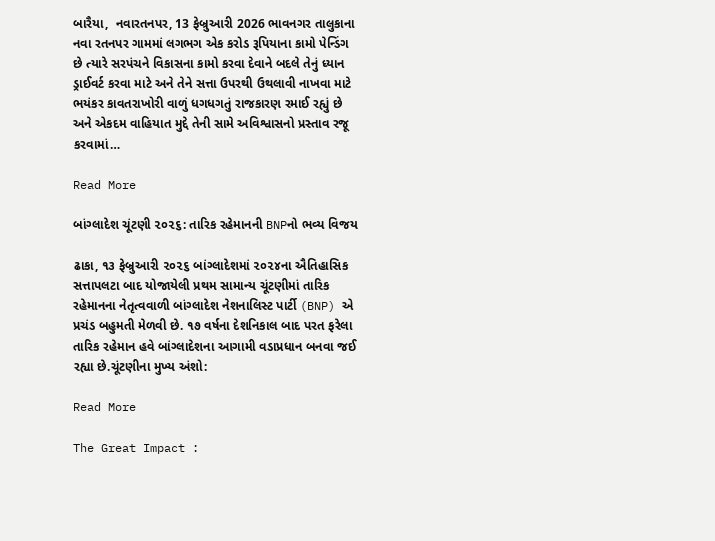બારૈયા,  નવારતનપર, 13 ફેબ્રુઆરી 2026 ભાવનગર તાલુકાના નવા રતનપર ગામમાં લગભગ એક કરોડ રૂપિયાના કામો પેન્ડિંગ છે ત્યારે સરપંચને વિકાસના કામો કરવા દેવાને બદલે તેનું ધ્યાન ડ્રાઈવર્ટ કરવા માટે અને તેને સત્તા ઉપરથી ઉથલાવી નાખવા માટે ભયંકર કાવતરાખોરી વાળું ધગધગતું રાજકારણ રમાઈ રહ્યું છે અને એકદમ વાહિયાત મુદ્દે તેની સામે અવિશ્વાસનો પ્રસ્તાવ રજૂ કરવામાં…

Read More

બાંગ્લાદેશ ચૂંટણી ૨૦૨૬: તારિક રહેમાનની BNPનો ભવ્ય વિજય

ઢાકા, ૧૩ ફેબ્રુઆરી ૨૦૨૬ બાંગ્લાદેશમાં ૨૦૨૪ના ઐતિહાસિક સત્તાપલટા બાદ યોજાયેલી પ્રથમ સામાન્ય ચૂંટણીમાં તારિક રહેમાનના નેતૃત્વવાળી બાંગ્લાદેશ નેશનાલિસ્ટ પાર્ટી (BNP) એ પ્રચંડ બહુમતી મેળવી છે. ૧૭ વર્ષના દેશનિકાલ બાદ પરત ફરેલા તારિક રહેમાન હવે બાંગ્લાદેશના આગામી વડાપ્રધાન બનવા જઈ રહ્યા છે.ચૂંટણીના મુખ્ય અંશો:

Read More

The Great Impact :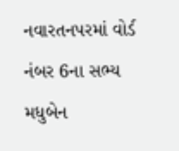નવારતનપરમાં વોર્ડ નંબર 6ના સભ્ય મધુબેન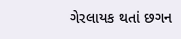ગેરલાયક થતાં છગન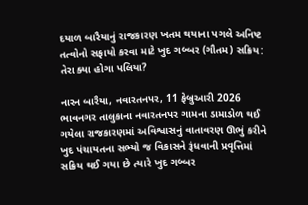દયાળ બારૈયાનું રાજકારણ ખતમ થયાના પગલે અનિષ્ટ તત્વોનો સફાયો કરવા માટે ખુદ ગબ્બર (ગૌતમ) સક્રિય: તેરા ક્યા હોગા પલિયા?

નારન બારૈયા, નવારતનપર, 11 ફેબ્રુઆરી 2026 ભાવનગર તાલુકાના નવારતનપર ગામના ડામાડોળ થઈ ગયેલા રાજકારણમાં અવિશ્વાસનું વાતાવરણ ઊભું કરીને ખુદ પંચાયતના સભ્યો જ વિકાસને રૂંધવાની પ્રવૃત્તિમાં સક્રિય થઈ ગયા છે ત્યારે ખુદ ગબ્બર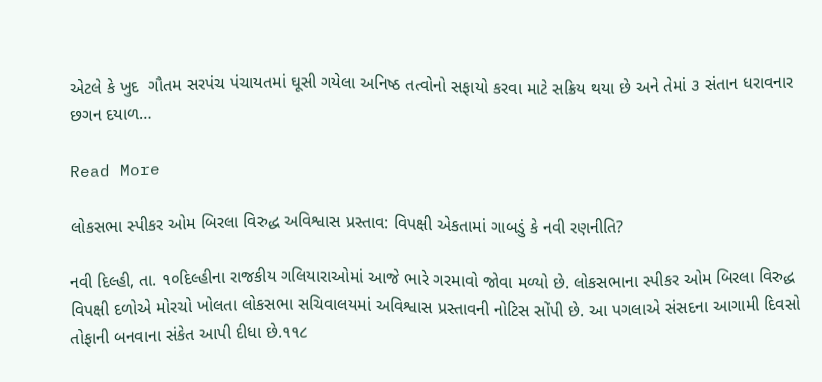એટલે કે ખુદ  ગૌતમ સરપંચ પંચાયતમાં ઘૂસી ગયેલા અનિષ્ઠ તત્વોનો સફાયો કરવા માટે સક્રિય થયા છે અને તેમાં ૩ સંતાન ધરાવનાર છગન દયાળ…

Read More

લોકસભા સ્પીકર ઓમ બિરલા વિરુદ્ધ અવિશ્વાસ પ્રસ્તાવ: વિપક્ષી એકતામાં ગાબડું કે નવી રણનીતિ?

નવી દિલ્હી, તા. ૧૦દિલ્હીના રાજકીય ગલિયારાઓમાં આજે ભારે ગરમાવો જોવા મળ્યો છે. લોકસભાના સ્પીકર ઓમ બિરલા વિરુદ્ધ વિપક્ષી દળોએ મોરચો ખોલતા લોકસભા સચિવાલયમાં અવિશ્વાસ પ્રસ્તાવની નોટિસ સોંપી છે. આ પગલાએ સંસદના આગામી દિવસો તોફાની બનવાના સંકેત આપી દીધા છે.૧૧૮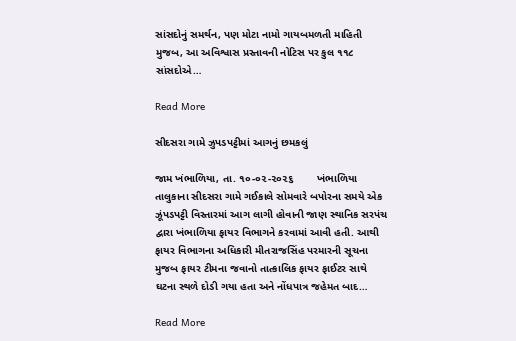સાંસદોનું સમર્થન, પણ મોટા નામો ગાયબમળતી માહિતી મુજબ, આ અવિશ્વાસ પ્રસ્તાવની નોટિસ પર કુલ ૧૧૮ સાંસદોએ…

Read More

સીદસરા ગામે ઝુપડપટ્ટીમાં આગનું છમકલું

જામ ખંભાળિયા, તા. ૧૦-૦૨-૨૦૨૬        ખંભાળિયા તાલુકાના સીદસરા ગામે ગઈકાલે સોમવારે બપોરના સમયે એક ઝૂંપડપટ્ટી વિસ્તારમાં આગ લાગી હોવાની જાણ સ્થાનિક સરપંચ દ્વારા ખંભાળિયા ફાયર વિભાગને કરવામાં આવી હતી. આથી ફાયર વિભાગના અધિકારી મીતરાજસિંહ પરમારની સૂચના મુજબ ફાયર ટીમના જવાનો તાત્કાલિક ફાયર ફાઈટર સાથે ઘટના સ્થળે દોડી ગયા હતા અને નોંધપાત્ર જહેમત બાદ…

Read More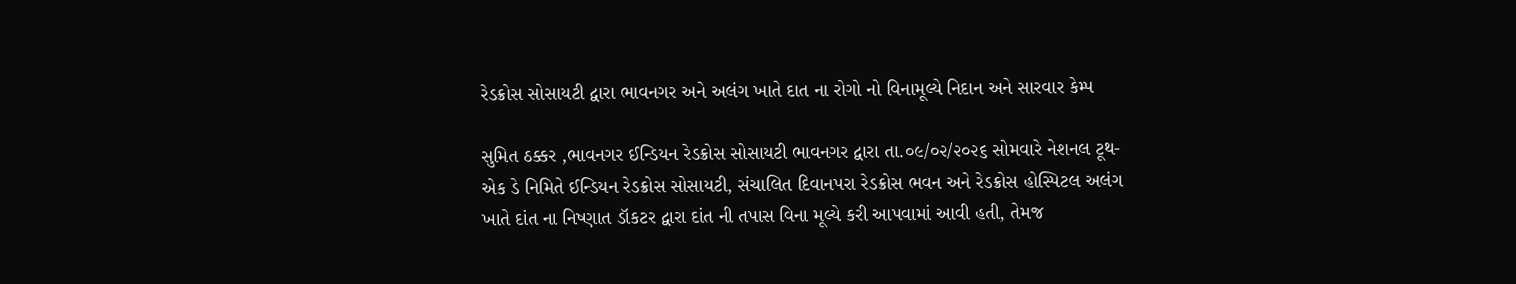રેડક્રોસ સોસાયટી દ્વારા ભાવનગર અને અલંગ ખાતે દાત ના રોગો નો વિનામૂલ્યે નિદાન અને સારવાર કેમ્પ

સુમિત ઠક્કર ,ભાવનગર ઈન્ડિયન રેડક્રોસ સોસાયટી ભાવનગર દ્વારા તા.૦૯/૦૨/૨૦૨૬ સોમવારે નેશનલ ટૂથ-એક ડે નિમિતે ઈન્ડિયન રેડક્રોસ સોસાયટી, સંચાલિત દિવાનપરા રેડક્રોસ ભવન અને રેડક્રોસ હોસ્પિટલ અલંગ ખાતે દાંત ના નિષ્ણાત ડૉકટર દ્વારા દાંત ની તપાસ વિના મૂલ્યે કરી આપવામાં આવી હતી, તેમજ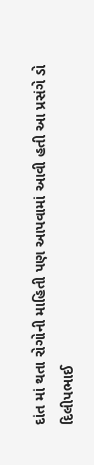દાંત માં થતા રોગોની માહિતી પણ આપવામાં આવી હતી આ પ્રસંગે ડો દિલીપભાઈ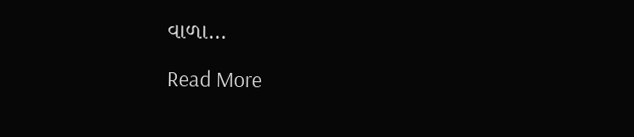વાળા…

Read More